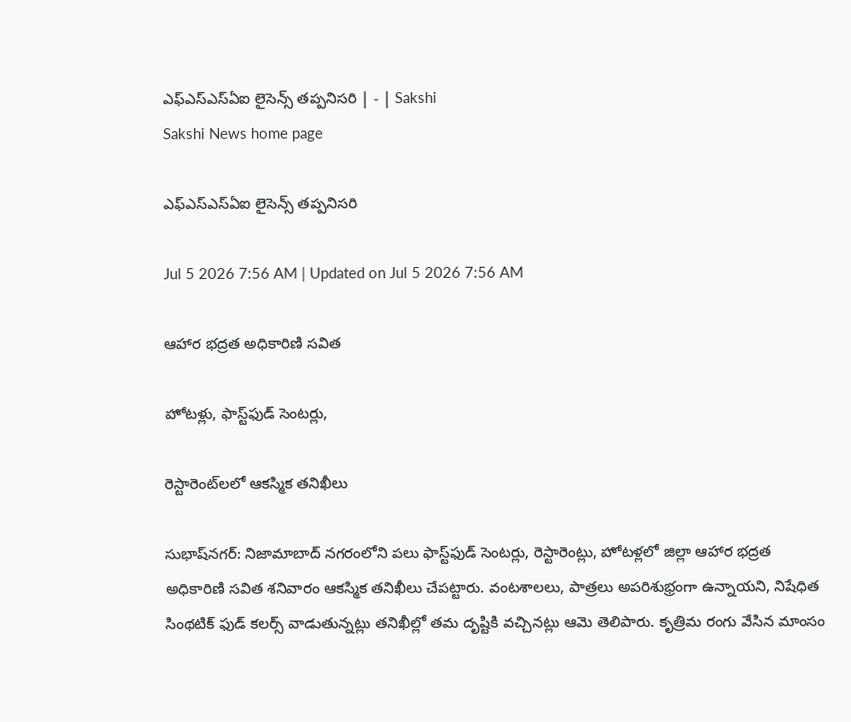ఎఫ్‌ఎస్‌ఎస్‌ఏఐ లైసెన్స్‌ తప్పనిసరి | - | Sakshi
Sakshi News home page

ఎఫ్‌ఎస్‌ఎస్‌ఏఐ లైసెన్స్‌ తప్పనిసరి

Jul 5 2026 7:56 AM | Updated on Jul 5 2026 7:56 AM

ఆహార భద్రత అధికారిణి సవిత

హోటళ్లు, ఫాస్ట్‌ఫుడ్‌ సెంటర్లు,

రెస్టారెంట్‌లలో ఆకస్మిక తనిఖీలు

సుభాష్‌నగర్‌: నిజామాబాద్‌ నగరంలోని పలు ఫాస్ట్‌ఫుడ్‌ సెంటర్లు, రెస్టారెంట్లు, హోటళ్లలో జిల్లా ఆహార భద్రత అధికారిణి సవిత శనివారం ఆకస్మిక తనిఖీలు చేపట్టారు. వంటశాలలు, పాత్రలు అపరిశుభ్రంగా ఉన్నాయని, నిషేధిత సింథటిక్‌ ఫుడ్‌ కలర్స్‌ వాడుతున్నట్లు తనిఖీల్లో తమ దృష్టికి వచ్చినట్లు ఆమె తెలిపారు. కృత్రిమ రంగు వేసిన మాంసం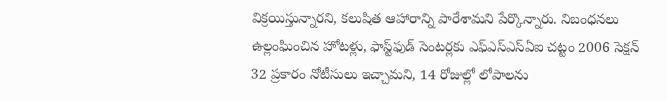విక్రయిస్తున్నారని, కలుషిత ఆహారాన్ని పారేశామని పేర్కొన్నారు. నిబంధనలు ఉల్లంఘించిన హోటళ్లు, ఫాస్ట్‌ఫుడ్‌ సెంటర్లకు ఎఫ్‌ఎస్‌ఎస్‌ఏఐ చట్టం 2006 సెక్షన్‌ 32 ప్రకారం నోటీసులు ఇచ్చామని, 14 రోజుల్లో లోపాలను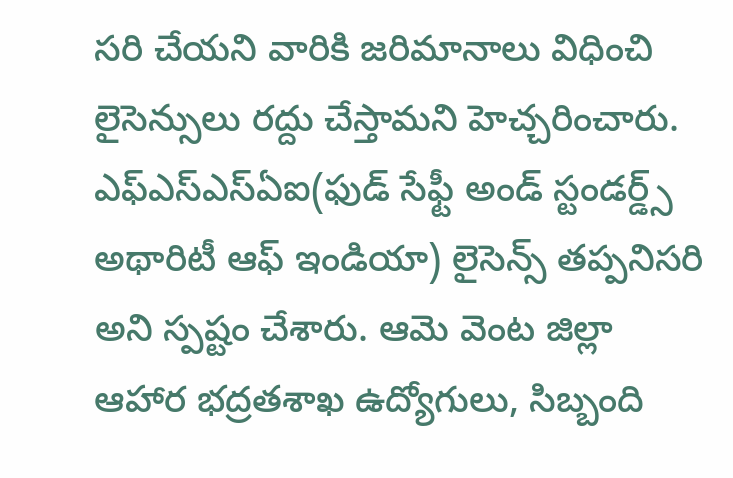సరి చేయని వారికి జరిమానాలు విధించి లైసెన్సులు రద్దు చేస్తామని హెచ్చరించారు. ఎఫ్‌ఎస్‌ఎస్‌ఏఐ(ఫుడ్‌ సేఫ్టీ అండ్‌ స్టండర్డ్స్‌ అథారిటీ ఆఫ్‌ ఇండియా) లైసెన్స్‌ తప్పనిసరి అని స్పష్టం చేశారు. ఆమె వెంట జిల్లా ఆహార భద్రతశాఖ ఉద్యోగులు, సిబ్బంది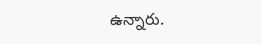ఉన్నారు.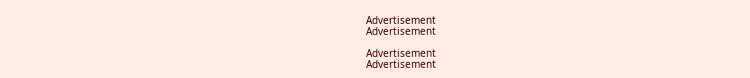Advertisement
Advertisement

Advertisement
Advertisement